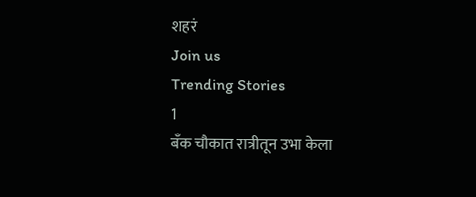शहरं
Join us
Trending Stories
1
बँक चौकात रात्रीतून उभा केला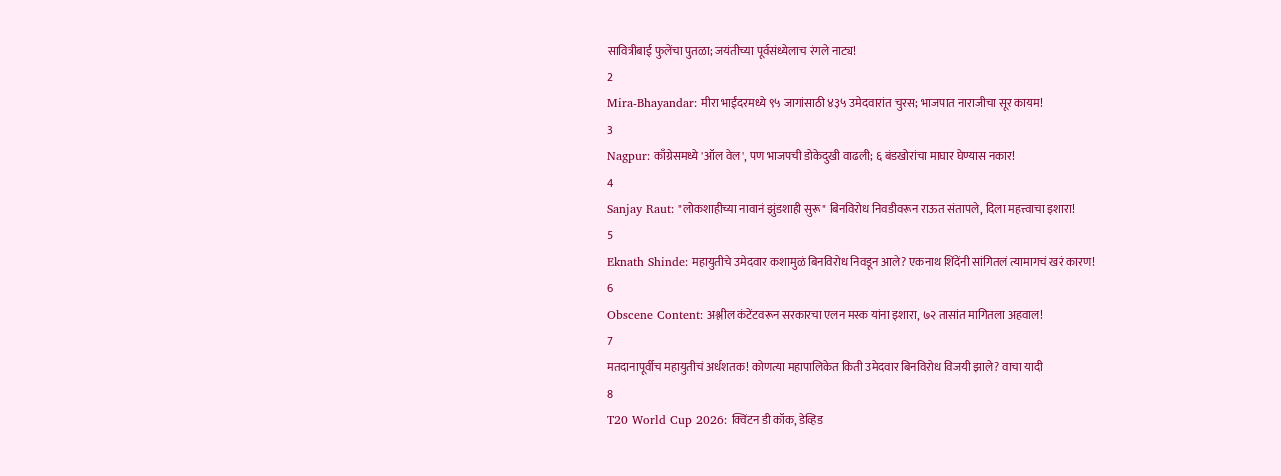सावित्रीबाई फुलेंचा पुतळा; जयंतीच्या पूर्वसंध्येलाच रंगले नाट्य!
2
Mira-Bhayandar: मीरा भाईंदरमध्ये ९५ जागांसाठी ४३५ उमेदवारांत चुरस; भाजपात नाराजीचा सूर कायम!
3
Nagpur: काँग्रेसमध्ये 'ऑल वेल', पण भाजपची डोकेदुखी वाढली; ६ बंडखोरांचा माघार घेण्यास नकार!
4
Sanjay Raut: "लोकशाहीच्या नावानं झुंडशाही सुरू" बिनविरोध निवडीवरून राऊत संतापले, दिला महत्त्वाचा इशारा!
5
Eknath Shinde: महायुतीचे उमेदवार कशामुळं बिनविरोध निवडून आले? एकनाथ शिंदेंनी सांगितलं त्यामागचं खरं कारण!
6
Obscene Content: अश्लील कंटेंटवरून सरकारचा एलन मस्क यांना इशारा, ७२ तासांत मागितला अहवाल!
7
मतदानापूर्वीच महायुतीचं अर्धशतक! कोणत्या महापालिकेत किती उमेदवार बिनविरोध विजयी झाले? वाचा यादी
8
T20 World Cup 2026: क्विंटन डी कॉक, डेव्हिड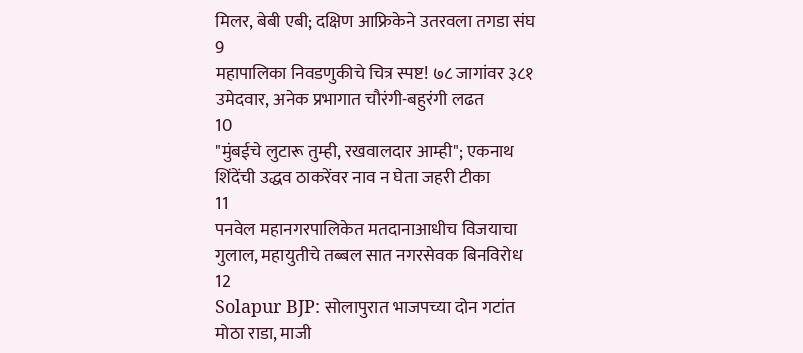मिलर, बेबी एबी; दक्षिण आफ्रिकेने उतरवला तगडा संघ
9
महापालिका निवडणुकीचे चित्र स्पष्ट! ७८ जागांवर ३८१ उमेदवार, अनेक प्रभागात चौरंगी-बहुरंगी लढत
10
"मुंबईचे लुटारू तुम्ही, रखवालदार आम्ही"; एकनाथ शिंदेंची उद्धव ठाकरेंवर नाव न घेता जहरी टीका
11
पनवेल महानगरपालिकेत मतदानाआधीच विजयाचा गुलाल, महायुतीचे तब्बल सात नगरसेवक बिनविरोध
12
Solapur BJP: सोलापुरात भाजपच्या दोन गटांत मोठा राडा, माजी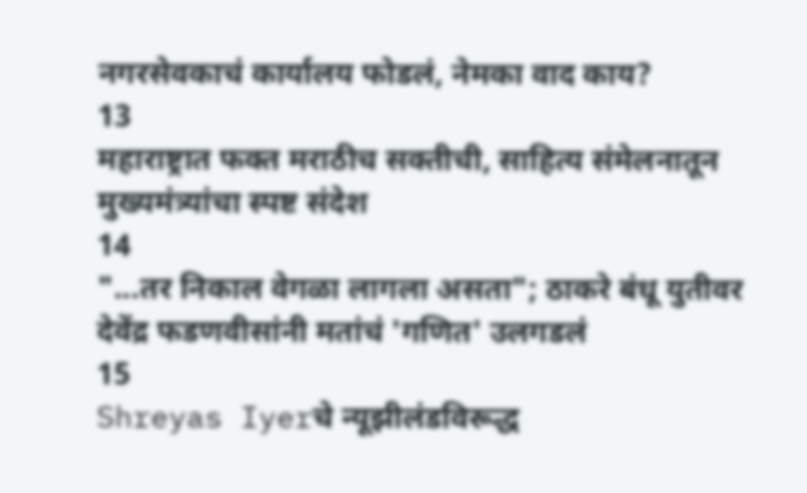नगरसेवकाचं कार्यालय फोडलं, नेमका वाद काय?
13
महाराष्ट्रात फक्त मराठीच सक्तीची, साहित्य संमेलनातून मुख्यमंत्र्यांचा स्पष्ट संदेश
14
"...तर निकाल वेगळा लागला असता"; ठाकरे बंधू युतीवर देवेंद्र फडणवीसांनी मतांचं 'गणित' उलगडलं
15
Shreyas Iyerचे न्यूझीलंडविरूद्ध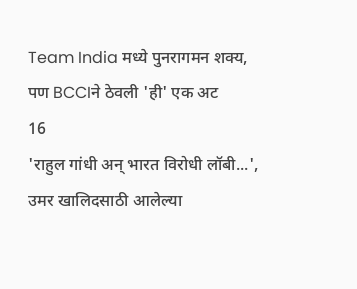Team India मध्ये पुनरागमन शक्य, पण BCCIने ठेवली 'ही' एक अट
16
'राहुल गांधी अन् भारत विरोधी लॉबी...', उमर खालिदसाठी आलेल्या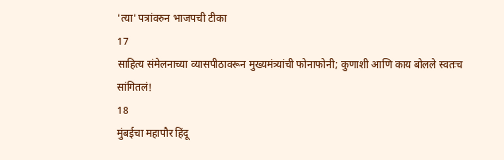'त्या' पत्रांवरुन भाजपची टीका
17
साहित्य संमेलनाच्या व्यासपीठावरून मुख्यमंत्र्यांची फोनाफोनी; कुणाशी आणि काय बोलले स्वतःच सांगितलं!
18
मुंबईचा महापौर हिंदू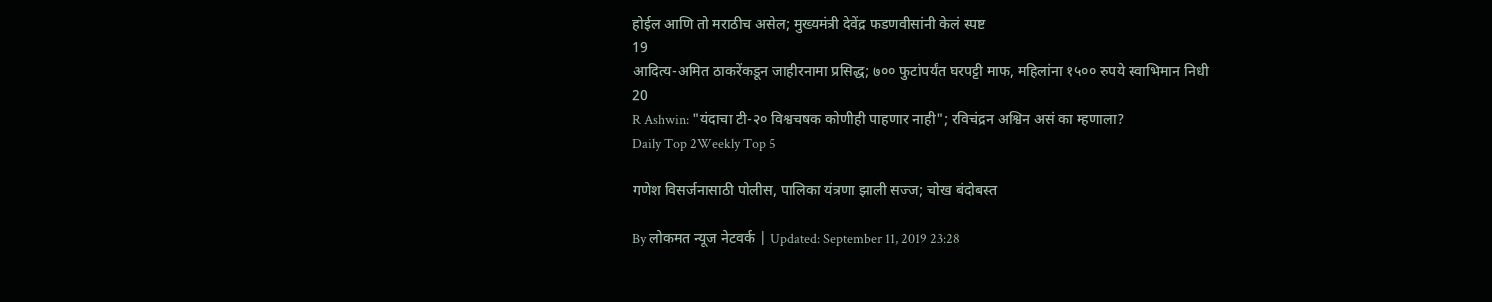होईल आणि तो मराठीच असेल; मुख्यमंत्री देवेंद्र फडणवीसांनी केलं स्पष्ट
19
आदित्य-अमित ठाकरेंकडून जाहीरनामा प्रसिद्ध; ७०० फुटांपर्यंत घरपट्टी माफ, महिलांना १५०० रुपये स्वाभिमान निधी
20
R Ashwin: "यंदाचा टी-२० विश्वचषक कोणीही पाहणार नाही"; रविचंद्रन अश्विन असं का म्हणाला?
Daily Top 2Weekly Top 5

गणेश विसर्जनासाठी पोलीस, पालिका यंत्रणा झाली सज्ज; चोख बंदोबस्त

By लोकमत न्यूज नेटवर्क | Updated: September 11, 2019 23:28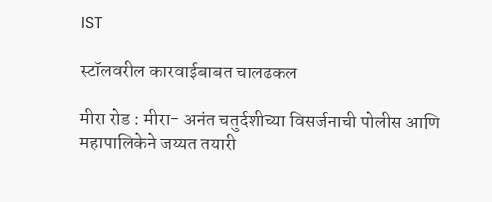IST

स्टॉलवरील कारवाईबाबत चालढकल

मीरा रोड : मीरा- अनंत चतुर्दशीच्या विसर्जनाची पोलीस आणि महापालिकेने जय्यत तयारी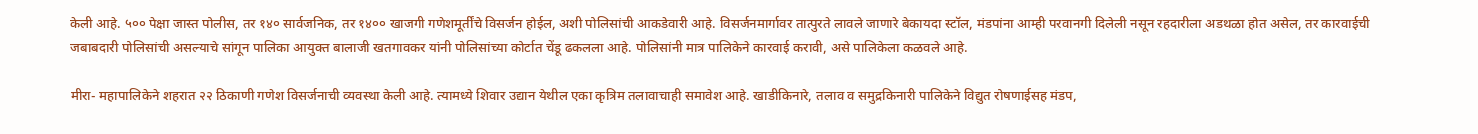केली आहे. ५०० पेक्षा जास्त पोलीस, तर १४० सार्वजनिक, तर १४०० खाजगी गणेशमूर्तींचे विसर्जन होईल, अशी पोलिसांची आकडेवारी आहे. विसर्जनमार्गावर तात्पुरते लावले जाणारे बेकायदा स्टॉल, मंडपांना आम्ही परवानगी दिलेली नसून रहदारीला अडथळा होत असेल, तर कारवाईची जबाबदारी पोलिसांची असल्याचे सांगून पालिका आयुक्त बालाजी खतगावकर यांनी पोलिसांच्या कोर्टात चेंडू ढकलला आहे. पोलिसांनी मात्र पालिकेने कारवाई करावी, असे पालिकेला कळवले आहे.

मीरा- महापालिकेने शहरात २२ ठिकाणी गणेश विसर्जनाची व्यवस्था केली आहे. त्यामध्ये शिवार उद्यान येथील एका कृत्रिम तलावाचाही समावेश आहे. खाडीकिनारे, तलाव व समुद्रकिनारी पालिकेने विद्युत रोषणाईसह मंडप,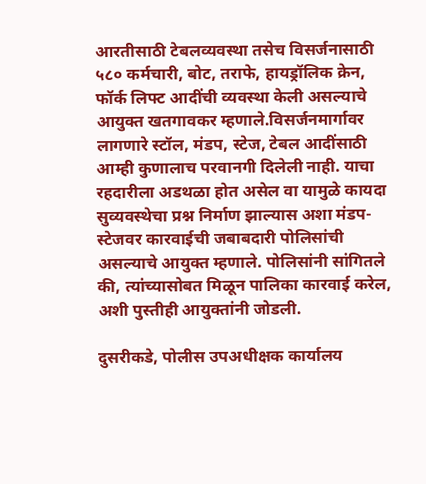आरतीसाठी टेबलव्यवस्था तसेच विसर्जनासाठी ५८० कर्मचारी, बोट, तराफे, हायड्रॉलिक क्रेन, फॉर्क लिफ्ट आदींची व्यवस्था केली असल्याचे आयुक्त खतगावकर म्हणाले.विसर्जनमार्गावर लागणारे स्टॉल, मंडप, स्टेज, टेबल आदींसाठी आम्ही कुणालाच परवानगी दिलेली नाही. याचा रहदारीला अडथळा होत असेल वा यामुळे कायदा सुव्यवस्थेचा प्रश्न निर्माण झाल्यास अशा मंडप-स्टेजवर कारवाईची जबाबदारी पोलिसांची असल्याचे आयुक्त म्हणाले. पोलिसांनी सांगितले की, त्यांच्यासोबत मिळून पालिका कारवाई करेल, अशी पुस्तीही आयुक्तांनी जोडली.

दुसरीकडे, पोलीस उपअधीक्षक कार्यालय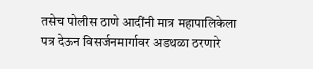तसेच पोलीस ठाणे आदींनी मात्र महापालिकेला पत्र देऊन विसर्जनमार्गावर अडथळा ठरणारे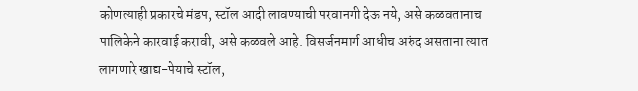कोणत्याही प्रकारचे मंडप, स्टॉल आदी लावण्याची परवानगी देऊ नये, असे कळवतानाच पालिकेने कारवाई करावी, असे कळवले आहे. विसर्जनमार्ग आधीच अरुंद असताना त्यात लागणारे खाद्य-पेयाचे स्टॉल,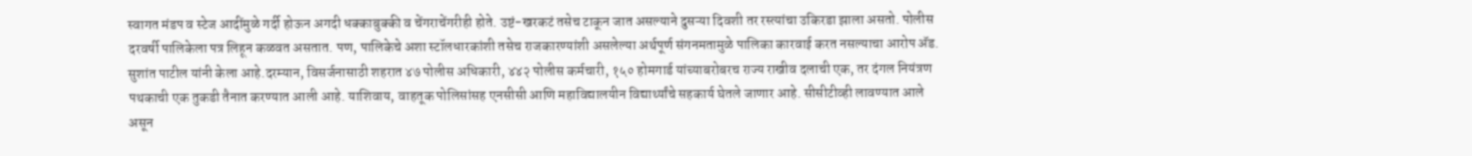स्वागत मंडप व स्टेज आदींमुळे गर्दी होऊन अगदी धक्काबुक्की व चेंगराचेंगरीही होते. उष्टं-खरकटं तसेच टाकून जात असल्याने दुसऱ्या दिवशी तर रस्त्यांचा उकिरडा झाला असतो. पोलीस दरवर्षी पालिकेला पत्र लिहून कळवत असतात. पण, पालिकेचे अशा स्टॉलधारकांशी तसेच राजकारण्यांशी असलेल्या अर्थपूर्ण संगनमतामुळे पालिका कारवाई करत नसल्याचा आरोप अ‍ॅड. सुशांत पाटील यांनी केला आहे.दरम्यान, विसर्जनासाठी शहरात ४७ पोलीस अधिकारी, ४४२ पोलीस कर्मचारी, १५० होमगार्ड यांच्याबरोबरच राज्य राखीव दलाची एक, तर दंगल नियंत्रण पथकाची एक तुकडी तैनात करण्यात आली आहे. याशिवाय, वाहतूक पोलिसांसह एनसीसी आणि महाविद्यालयीन विद्यार्थ्यांचे सहकार्य घेतले जाणार आहे. सीसीटीव्ही लावण्यात आले असून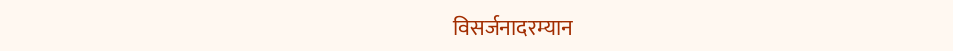विसर्जनादरम्यान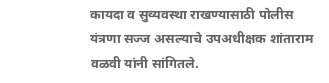कायदा व सुव्यवस्था राखण्यासाठी पोलीस यंत्रणा सज्ज असल्याचे उपअधीक्षक शांताराम वळवी यांनी सांगितले.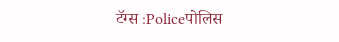टॅग्स :Policeपोलिस